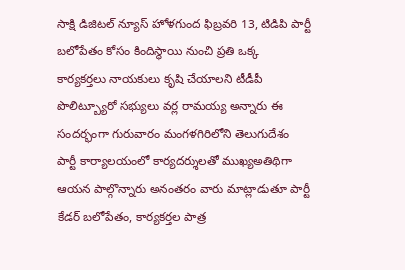సాక్షి డిజిటల్ న్యూస్ హోళగుంద ఫిబ్రవరి 13, టిడిపి పార్టీ బలోపేతం కోసం కిందిస్థాయి నుంచి ప్రతి ఒక్క కార్యకర్తలు నాయకులు కృషి చేయాలని టీడీపీ పొలిట్బ్యూరో సభ్యులు వర్ల రామయ్య అన్నారు ఈ సందర్భంగా గురువారం మంగళగిరిలోని తెలుగుదేశం పార్టీ కార్యాలయంలో కార్యదర్శులతో ముఖ్యఅతిథిగా ఆయన పాల్గొన్నారు అనంతరం వారు మాట్లాడుతూ పార్టీ కేడర్ బలోపేతం, కార్యకర్తల పాత్ర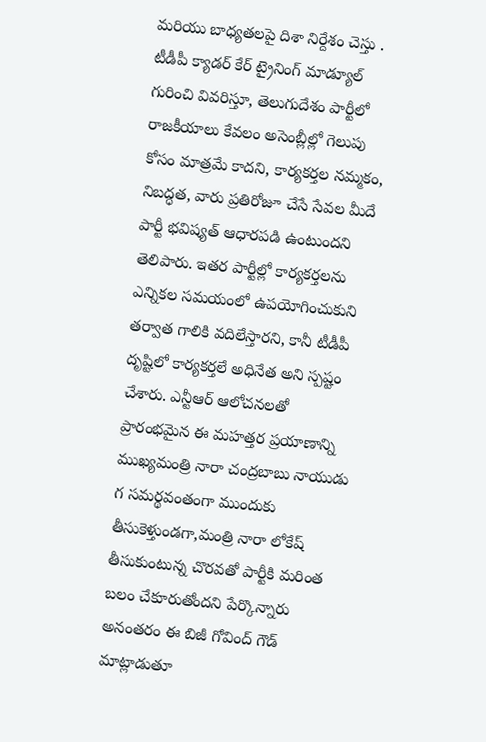మరియు బాధ్యతలపై దిశా నిర్దేశం చెస్తు . టీడీపీ క్యాడర్ కేర్ ట్రైనింగ్ మాడ్యూల్ గురించి వివరిస్తూ, తెలుగుదేశం పార్టీలో రాజకీయాలు కేవలం అసెంబ్లీల్లో గెలుపు కోసం మాత్రమే కాదని, కార్యకర్తల నమ్మకం, నిబద్ధత, వారు ప్రతిరోజూ చేసే సేవల మీదే పార్టీ భవిష్యత్ ఆధారపడి ఉంటుందని తెలిపారు. ఇతర పార్టీల్లో కార్యకర్తలను ఎన్నికల సమయంలో ఉపయోగించుకుని తర్వాత గాలికి వదిలేస్తారని, కానీ టీడీపీ దృష్టిలో కార్యకర్తలే అధినేత అని స్పష్టం చేశారు. ఎన్టీఆర్ ఆలోచనలతో ప్రారంభమైన ఈ మహత్తర ప్రయాణాన్ని ముఖ్యమంత్రి నారా చంద్రబాబు నాయుడు గ సమర్థవంతంగా ముందుకు తీసుకెళ్తుండగా,మంత్రి నారా లోకేష్ తీసుకుంటున్న చొరవతో పార్టీకి మరింత బలం చేకూరుతోందని పేర్కొన్నారు అనంతరం ఈ బిజీ గోవింద్ గౌడ్ మాట్లాడుతూ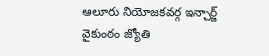ఆలూరు నియోజకవర్గ ఇన్చార్జ్ వైకుంఠం జ్యోతి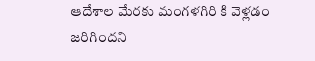ఆదేశాల మేరకు మంగళగిరి కి వెళ్లడం జరిగిందని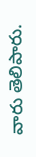వారు తెలిపారు.